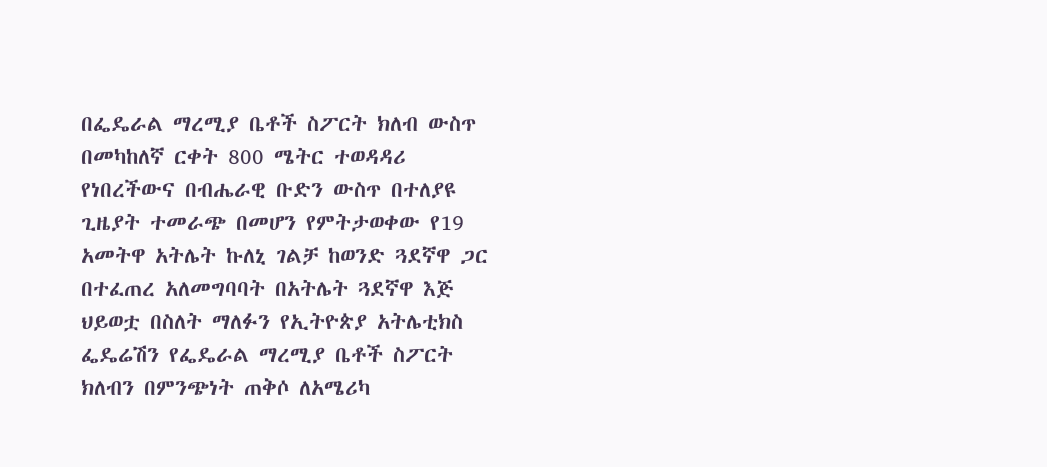በፌዴራል ማረሚያ ቤቶች ስፖርት ክለብ ውስጥ በመካከለኛ ርቀት 800 ሜትር ተወዳዳሪ የነበረችውና በብሔራዊ ቡድን ውስጥ በተለያዩ ጊዜያት ተመራጭ በመሆን የምትታወቀው የ19 አመትዋ አትሌት ኩለኒ ገልቻ ከወንድ ጓደኛዋ ጋር በተፈጠረ አለመግባባት በአትሌት ጓደኛዋ እጅ ህይወቷ በስለት ማለፉን የኢትዮጵያ አትሌቲክስ ፌዴሬሽን የፌዴራል ማረሚያ ቤቶች ስፖርት ክለብን በምንጭነት ጠቅሶ ለአሜሪካ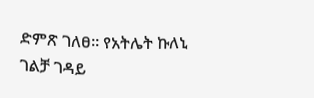ድምጽ ገለፀ። የአትሌት ኩለኒ ገልቻ ገዳይ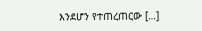እንደሆን የተጠረጠርው […]